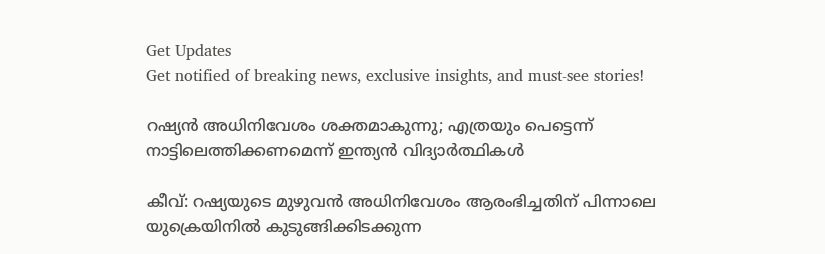Get Updates
Get notified of breaking news, exclusive insights, and must-see stories!

റഷ്യന്‍ അധിനിവേശം ശക്തമാകുന്നു; എത്രയും പെട്ടെന്ന് നാട്ടിലെത്തിക്കണമെന്ന് ഇന്ത്യന്‍ വിദ്യാര്‍ത്ഥികള്‍

കീവ്: റഷ്യയുടെ മുഴുവന്‍ അധിനിവേശം ആരംഭിച്ചതിന് പിന്നാലെ യുക്രെയിനില്‍ കുടുങ്ങിക്കിടക്കുന്ന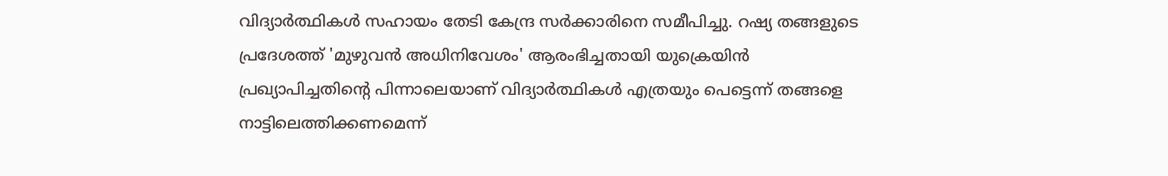വിദ്യാര്‍ത്ഥികള്‍ സഹായം തേടി കേന്ദ്ര സര്‍ക്കാരിനെ സമീപിച്ചു. റഷ്യ തങ്ങളുടെ പ്രദേശത്ത് 'മുഴുവന്‍ അധിനിവേശം' ആരംഭിച്ചതായി യുക്രെയിന്‍ പ്രഖ്യാപിച്ചതിന്റെ പിന്നാലെയാണ് വിദ്യാര്‍ത്ഥികള്‍ എത്രയും പെട്ടെന്ന് തങ്ങളെ നാട്ടിലെത്തിക്കണമെന്ന്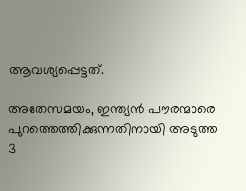ആവശ്യപ്പെട്ടത്.

അതേസമയം, ഇന്ത്യന്‍ പൗരന്മാരെ പുറത്തെത്തിക്കുന്നതിനായി അടുത്ത 3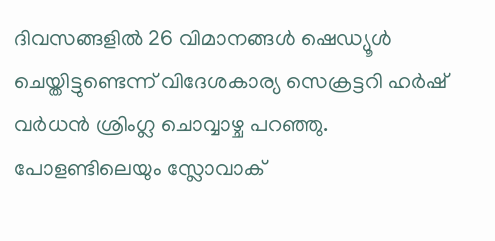ദിവസങ്ങളില്‍ 26 വിമാനങ്ങള്‍ ഷെഡ്യൂള്‍ ചെയ്തിട്ടുണ്ടെന്ന് വിദേശകാര്യ സെക്രട്ടറി ഹര്‍ഷ് വര്‍ധന്‍ ശ്രിംഗ്ല ചൊവ്വാഴ്ച പറഞ്ഞു. പോളണ്ടിലെയും സ്ലോവാക്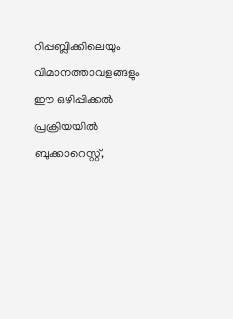റിപ്പബ്ലിക്കിലെയും വിമാനത്താവളങ്ങളും ഈ ഒഴിപ്പിക്കല്‍ പ്രക്രിയയില്‍ ബുക്കാറെസ്റ്റ്,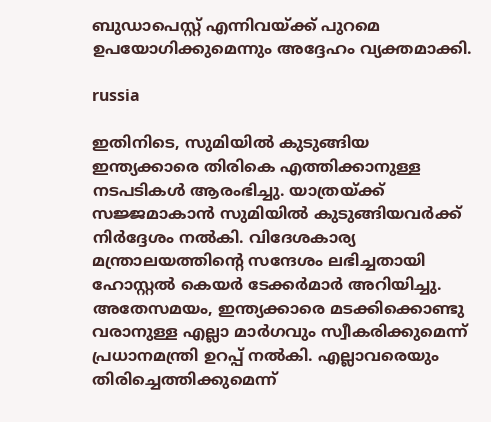ബുഡാപെസ്റ്റ് എന്നിവയ്ക്ക് പുറമെ ഉപയോഗിക്കുമെന്നും അദ്ദേഹം വ്യക്തമാക്കി.

russia

ഇതിനിടെ, സുമിയില്‍ കുടുങ്ങിയ ഇന്ത്യക്കാരെ തിരികെ എത്തിക്കാനുള്ള നടപടികള്‍ ആരംഭിച്ചു. യാത്രയ്ക്ക് സജ്ജമാകാന്‍ സുമിയില്‍ കുടുങ്ങിയവര്‍ക്ക് നിര്‍ദ്ദേശം നല്‍കി. വിദേശകാര്യ മന്ത്രാലയത്തിന്റെ സന്ദേശം ലഭിച്ചതായി ഹോസ്റ്റല്‍ കെയര്‍ ടേക്കര്‍മാര്‍ അറിയിച്ചു. അതേസമയം, ഇന്ത്യക്കാരെ മടക്കിക്കൊണ്ടു വരാനുള്ള എല്ലാ മാര്‍ഗവും സ്വീകരിക്കുമെന്ന് പ്രധാനമന്ത്രി ഉറപ്പ് നല്‍കി. എല്ലാവരെയും തിരിച്ചെത്തിക്കുമെന്ന്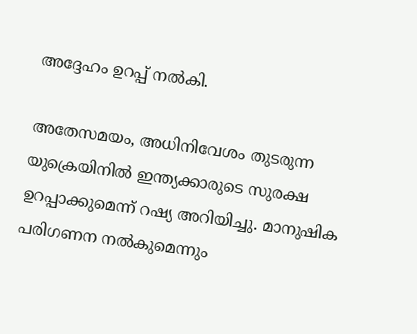അദ്ദേഹം ഉറപ്പ് നല്‍കി.

അതേസമയം, അധിനിവേശം തുടരുന്ന യുക്രെയിനില്‍ ഇന്ത്യക്കാരുടെ സുരക്ഷ ഉറപ്പാക്കുമെന്ന് റഷ്യ അറിയിച്ചു. മാനുഷിക പരിഗണന നല്‍കുമെന്നും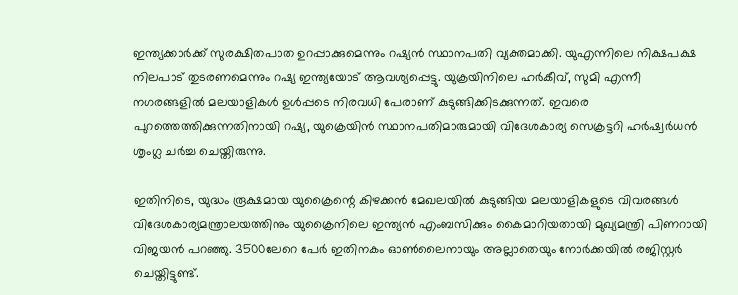ഇന്ത്യക്കാര്‍ക്ക് സുരക്ഷിതപാത ഉറപ്പാക്കുമെന്നും റഷ്യന്‍ സ്ഥാനപതി വ്യക്തമാക്കി. യുഎന്നിലെ നിക്ഷപക്ഷ നിലപാട് തുടരണമെന്നും റഷ്യ ഇന്ത്യയോട് ആവശ്യപ്പെട്ടു. യുക്രയിനിലെ ഹര്‍കീവ്, സുമി എന്നീ നഗരങ്ങളില്‍ മലയാളികള്‍ ഉള്‍പ്പടെ നിരവധി പേരാണ് കുടുങ്ങിക്കിടക്കുന്നത്. ഇവരെ പുറത്തെത്തിക്കുന്നതിനായി റഷ്യ, യുക്രെയിന്‍ സ്ഥാനപതിമാരുമായി വിദേശകാര്യ സെക്രട്ടറി ഹര്‍ഷ്വര്‍ധന്‍ ശൃംഗ്ല ചര്‍ച്ച ചെയ്തിരുന്നു.

ഇതിനിടെ, യുദ്ധം രൂക്ഷമായ യുക്രൈന്റെ കിഴക്കന്‍ മേഖലയില്‍ കുടുങ്ങിയ മലയാളികളുടെ വിവരങ്ങള്‍ വിദേശകാര്യമന്ത്രാലയത്തിനും യുക്രൈനിലെ ഇന്ത്യന്‍ എംബസിക്കും കൈമാറിയതായി മുഖ്യമന്ത്രി പിണറായി വിജയന്‍ പറഞ്ഞു. 3500ലേറെ പേര്‍ ഇതിനകം ഓണ്‍ലൈനായും അല്ലാതെയും നോര്‍ക്കയില്‍ രജിസ്റ്റര്‍ ചെയ്തിട്ടുണ്ട്.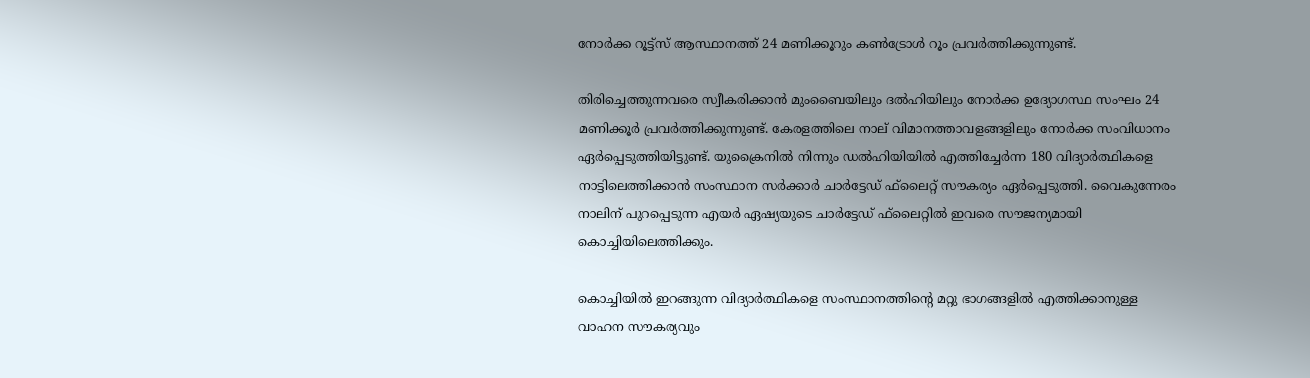നോര്‍ക്ക റൂട്ട്സ് ആസ്ഥാനത്ത് 24 മണിക്കൂറും കണ്‍ട്രോള്‍ റൂം പ്രവര്‍ത്തിക്കുന്നുണ്ട്.

തിരിച്ചെത്തുന്നവരെ സ്വീകരിക്കാന്‍ മുംബൈയിലും ദല്‍ഹിയിലും നോര്‍ക്ക ഉദ്യോഗസ്ഥ സംഘം 24 മണിക്കൂര്‍ പ്രവര്‍ത്തിക്കുന്നുണ്ട്. കേരളത്തിലെ നാല് വിമാനത്താവളങ്ങളിലും നോര്‍ക്ക സംവിധാനം ഏര്‍പ്പെടുത്തിയിട്ടുണ്ട്. യുക്രൈനില്‍ നിന്നും ഡല്‍ഹിയിയില്‍ എത്തിച്ചേര്‍ന്ന 180 വിദ്യാര്‍ത്ഥികളെ നാട്ടിലെത്തിക്കാന്‍ സംസ്ഥാന സര്‍ക്കാര്‍ ചാര്‍ട്ടേഡ് ഫ്‌ലൈറ്റ് സൗകര്യം ഏര്‍പ്പെടുത്തി. വൈകുന്നേരം നാലിന് പുറപ്പെടുന്ന എയര്‍ ഏഷ്യയുടെ ചാര്‍ട്ടേഡ് ഫ്‌ലൈറ്റില്‍ ഇവരെ സൗജന്യമായി കൊച്ചിയിലെത്തിക്കും.

കൊച്ചിയില്‍ ഇറങ്ങുന്ന വിദ്യാര്‍ത്ഥികളെ സംസ്ഥാനത്തിന്റെ മറ്റു ഭാഗങ്ങളില്‍ എത്തിക്കാനുള്ള വാഹന സൗകര്യവും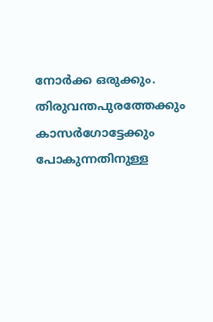നോര്‍ക്ക ഒരുക്കും. തിരുവന്തപുരത്തേക്കും കാസര്‍ഗോട്ടേക്കും പോകുന്നതിനുള്ള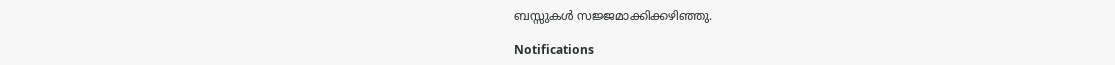ബസ്സുകള്‍ സജ്ജമാക്കിക്കഴിഞ്ഞു.

Notifications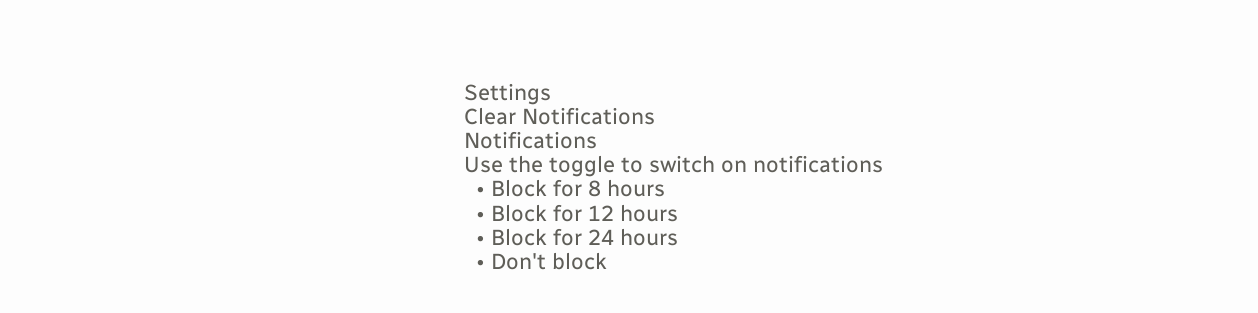Settings
Clear Notifications
Notifications
Use the toggle to switch on notifications
  • Block for 8 hours
  • Block for 12 hours
  • Block for 24 hours
  • Don't block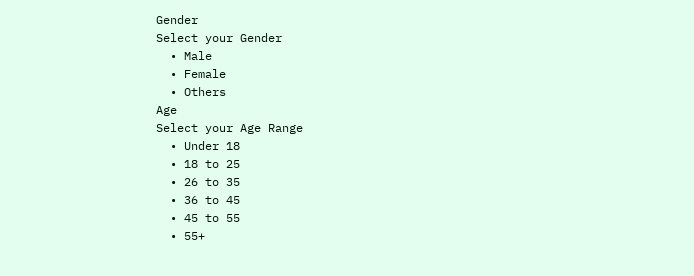Gender
Select your Gender
  • Male
  • Female
  • Others
Age
Select your Age Range
  • Under 18
  • 18 to 25
  • 26 to 35
  • 36 to 45
  • 45 to 55
  • 55+